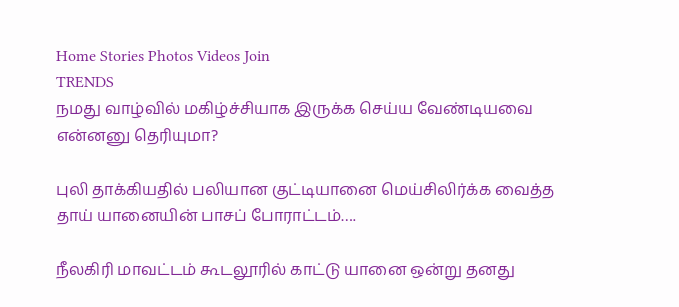Home Stories Photos Videos Join
TRENDS
நமது வாழ்வில் மகிழ்ச்சியாக இருக்க செய்ய வேண்டியவை என்னனு தெரியுமா?

புலி தாக்கியதில் பலியான குட்டியானை மெய்சிலிர்க்க வைத்த தாய் யானையின் பாசப் போராட்டம்….

நீலகிரி மாவட்டம் கூடலூரில் காட்டு யானை ஒன்று தனது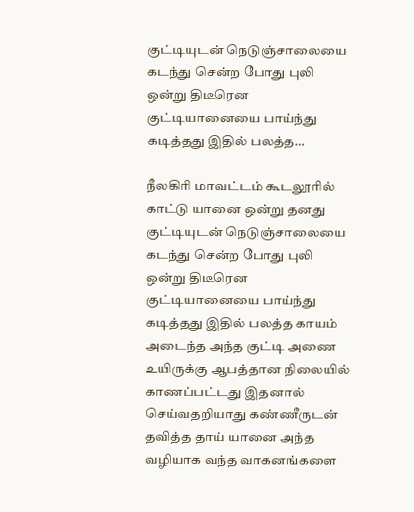குட்டியுடன் நெடுஞ்சாலையை கடந்து சென்ற போது புலி ஒன்று திடீரென குட்டியானையை பாய்ந்து கடித்தது இதில் பலத்த…

நீலகிரி மாவட்டம் கூடலூரில் காட்டு யானை ஒன்று தனது குட்டியுடன் நெடுஞ்சாலையை கடந்து சென்ற போது புலி ஒன்று திடீரென குட்டியானையை பாய்ந்து கடித்தது இதில் பலத்த காயம் அடைந்த அந்த குட்டி அணை உயிருக்கு ஆபத்தான நிலையில் காணப்பட்டது இதனால் செய்வதறியாது கண்ணீருடன் தவித்த தாய் யானை அந்த வழியாக வந்த வாகனங்களை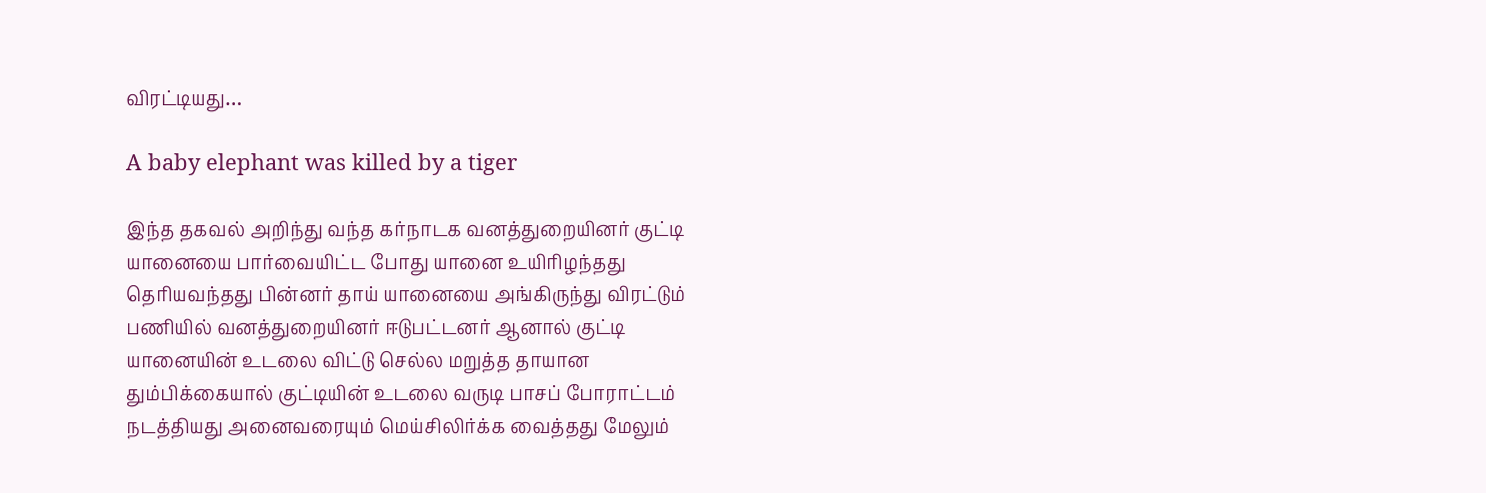விரட்டியது…

A baby elephant was killed by a tiger

இந்த தகவல் அறிந்து வந்த கர்நாடக வனத்துறையினர் குட்டி யானையை பார்வையிட்ட போது யானை உயிரிழந்தது தெரியவந்தது பின்னர் தாய் யானையை அங்கிருந்து விரட்டும் பணியில் வனத்துறையினர் ஈடுபட்டனர் ஆனால் குட்டி யானையின் உடலை விட்டு செல்ல மறுத்த தாயான தும்பிக்கையால் குட்டியின் உடலை வருடி பாசப் போராட்டம் நடத்தியது அனைவரையும் மெய்சிலிர்க்க வைத்தது மேலும்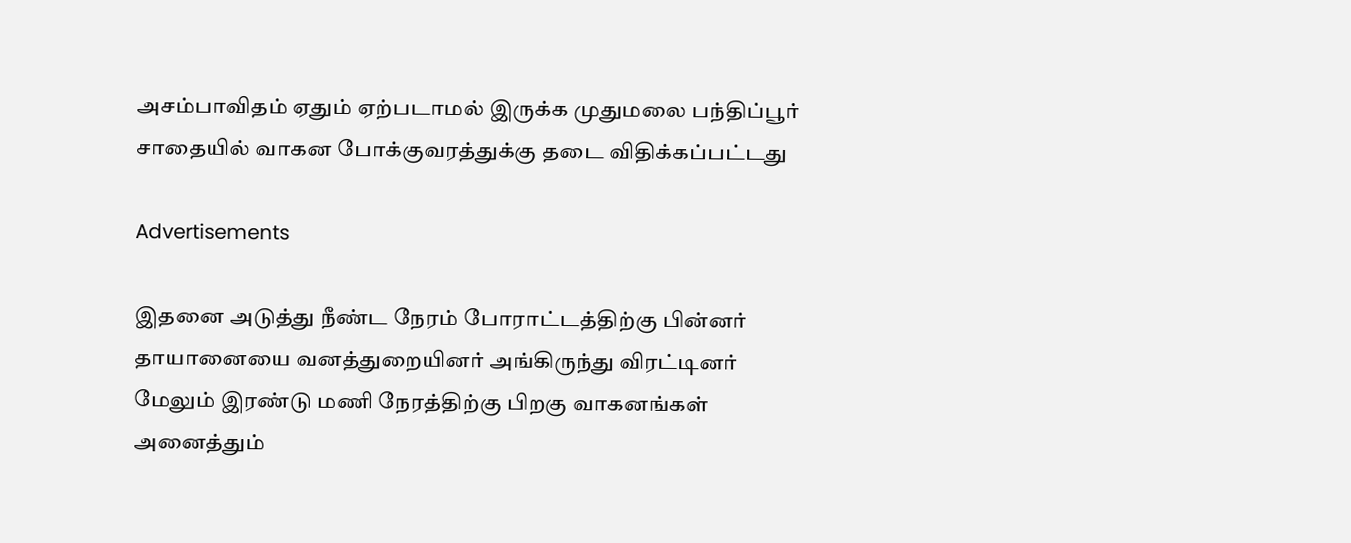அசம்பாவிதம் ஏதும் ஏற்படாமல் இருக்க முதுமலை பந்திப்பூர் சாதையில் வாகன போக்குவரத்துக்கு தடை விதிக்கப்பட்டது

Advertisements

இதனை அடுத்து நீண்ட நேரம் போராட்டத்திற்கு பின்னர் தாயானையை வனத்துறையினர் அங்கிருந்து விரட்டினர் மேலும் இரண்டு மணி நேரத்திற்கு பிறகு வாகனங்கள் அனைத்தும்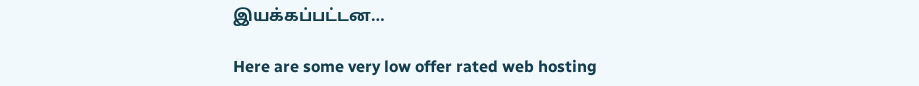இயக்கப்பட்டன…

Here are some very low offer rated web hosting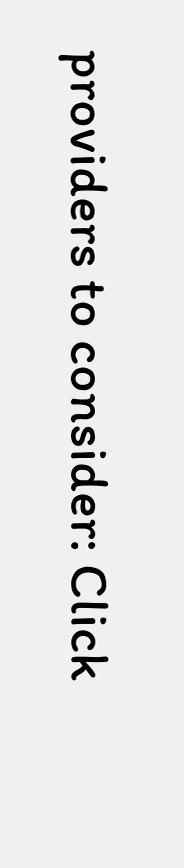providers to consider: Click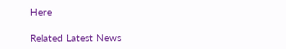Here

Related Latest News